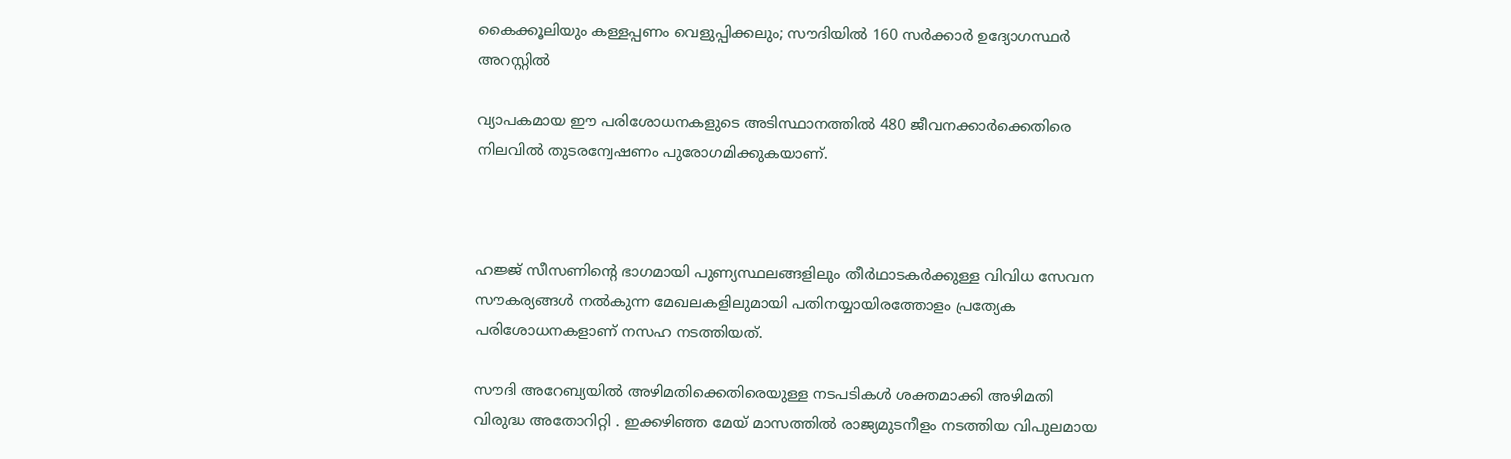കൈക്കൂലിയും കള്ളപ്പണം വെളുപ്പിക്കലും; സൗദിയില്‍ 160 സര്‍ക്കാര്‍ ഉദ്യോഗസ്ഥര്‍ അറസ്റ്റില്‍

വ്യാപകമായ ഈ പരിശോധനകളുടെ അടിസ്ഥാനത്തില്‍ 480 ജീവനക്കാര്‍ക്കെതിരെ നിലവില്‍ തുടരന്വേഷണം പുരോഗമിക്കുകയാണ്.



ഹജ്ജ് സീസണിന്റെ ഭാഗമായി പുണ്യസ്ഥലങ്ങളിലും തീര്‍ഥാടകര്‍ക്കുള്ള വിവിധ സേവന സൗകര്യങ്ങള്‍ നല്‍കുന്ന മേഖലകളിലുമായി പതിനയ്യായിരത്തോളം പ്രത്യേക പരിശോധനകളാണ് നസഹ നടത്തിയത്.

സൗദി അറേബ്യയില്‍ അഴിമതിക്കെതിരെയുള്ള നടപടികള്‍ ശക്തമാക്കി അഴിമതി വിരുദ്ധ അതോറിറ്റി . ഇക്കഴിഞ്ഞ മേയ് മാസത്തില്‍ രാജ്യമുടനീളം നടത്തിയ വിപുലമായ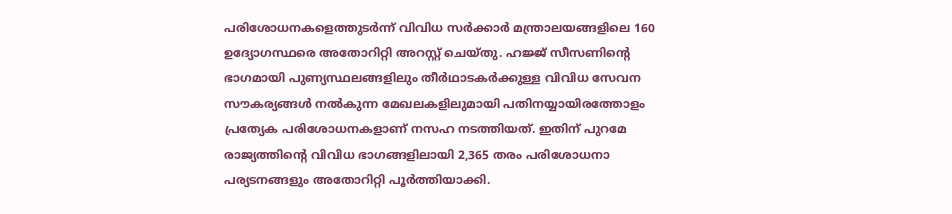പരിശോധനകളെത്തുടര്‍ന്ന് വിവിധ സര്‍ക്കാര്‍ മന്ത്രാലയങ്ങളിലെ 160 ഉദ്യോഗസ്ഥരെ അതോറിറ്റി അറസ്റ്റ് ചെയ്തു. ഹജ്ജ് സീസണിന്റെ ഭാഗമായി പുണ്യസ്ഥലങ്ങളിലും തീര്‍ഥാടകര്‍ക്കുള്ള വിവിധ സേവന സൗകര്യങ്ങള്‍ നല്‍കുന്ന മേഖലകളിലുമായി പതിനയ്യായിരത്തോളം പ്രത്യേക പരിശോധനകളാണ് നസഹ നടത്തിയത്. ഇതിന് പുറമേ രാജ്യത്തിന്റെ വിവിധ ഭാഗങ്ങളിലായി 2,365 തരം പരിശോധനാ പര്യടനങ്ങളും അതോറിറ്റി പൂര്‍ത്തിയാക്കി.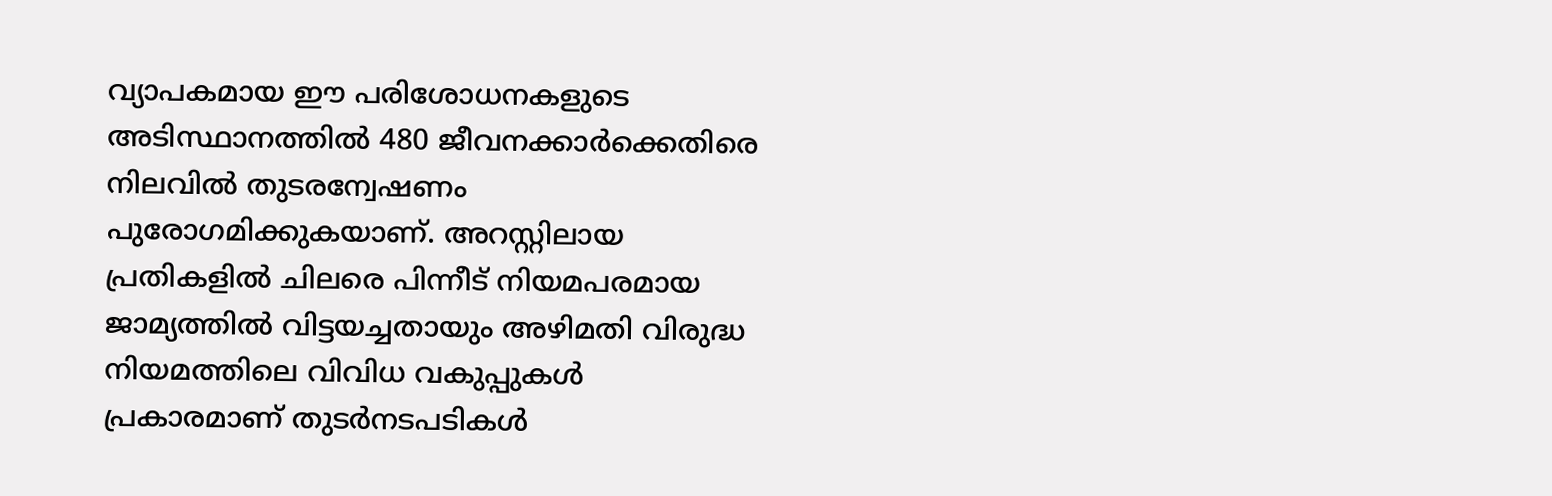വ്യാപകമായ ഈ പരിശോധനകളുടെ അടിസ്ഥാനത്തില്‍ 480 ജീവനക്കാര്‍ക്കെതിരെ നിലവില്‍ തുടരന്വേഷണം പുരോഗമിക്കുകയാണ്. അറസ്റ്റിലായ പ്രതികളില്‍ ചിലരെ പിന്നീട് നിയമപരമായ ജാമ്യത്തില്‍ വിട്ടയച്ചതായും അഴിമതി വിരുദ്ധ നിയമത്തിലെ വിവിധ വകുപ്പുകള്‍ പ്രകാരമാണ് തുടര്‍നടപടികള്‍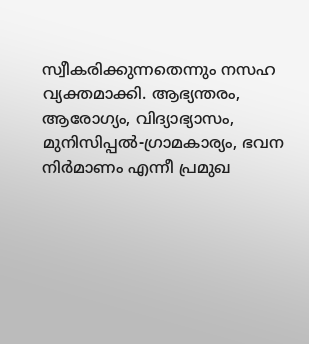സ്വീകരിക്കുന്നതെന്നും നസഹ വ്യക്തമാക്കി. ആഭ്യന്തരം, ആരോഗ്യം, വിദ്യാഭ്യാസം, മുനിസിപ്പല്‍-ഗ്രാമകാര്യം, ഭവന നിര്‍മാണം എന്നീ പ്രമുഖ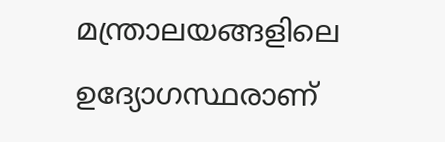മന്ത്രാലയങ്ങളിലെ ഉദ്യോഗസ്ഥരാണ്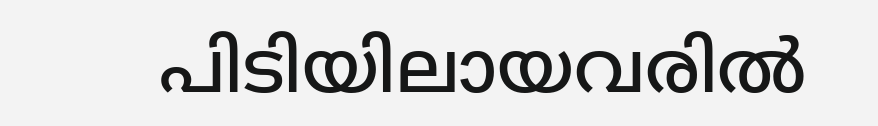പിടിയിലായവരില്‍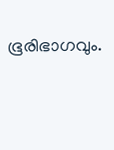ഭൂരിഭാഗവും.